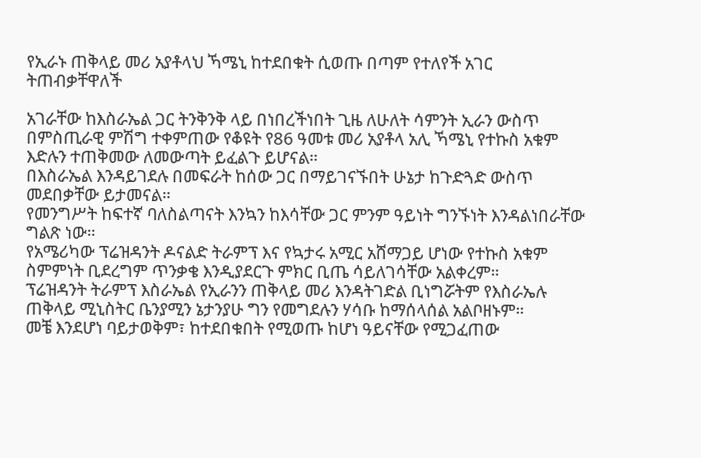የኢራኑ ጠቅላይ መሪ አያቶላህ ኻሜኒ ከተደበቁት ሲወጡ በጣም የተለየች አገር ትጠብቃቸዋለች

አገራቸው ከእስራኤል ጋር ትንቅንቅ ላይ በነበረችነበት ጊዜ ለሁለት ሳምንት ኢራን ውስጥ በምስጢራዊ ምሽግ ተቀምጠው የቆዩት የ86 ዓመቱ መሪ አያቶላ አሊ ኻሜኒ የተኩስ አቁም እድሉን ተጠቅመው ለመውጣት ይፈልጉ ይሆናል።
በእስራኤል እንዳይገደሉ በመፍራት ከሰው ጋር በማይገናኙበት ሁኔታ ከጉድጓድ ውስጥ መደበቃቸው ይታመናል።
የመንግሥት ከፍተኛ ባለስልጣናት እንኳን ከእሳቸው ጋር ምንም ዓይነት ግንኙነት እንዳልነበራቸው ግልጽ ነው።
የአሜሪካው ፕሬዝዳንት ዶናልድ ትራምፕ እና የኳታሩ አሚር አሸማጋይ ሆነው የተኩስ አቁም ስምምነት ቢደረግም ጥንቃቄ እንዲያደርጉ ምክር ቢጤ ሳይለገሳቸው አልቀረም።
ፕሬዝዳንት ትራምፕ እስራኤል የኢራንን ጠቅላይ መሪ እንዳትገድል ቢነግሯትም የእስራኤሉ ጠቅላይ ሚኒስትር ቤንያሚን ኔታንያሁ ግን የመግደሉን ሃሳቡ ከማሰላሰል አልቦዘኑም።
መቼ እንደሆነ ባይታወቅም፣ ከተደበቁበት የሚወጡ ከሆነ ዓይናቸው የሚጋፈጠው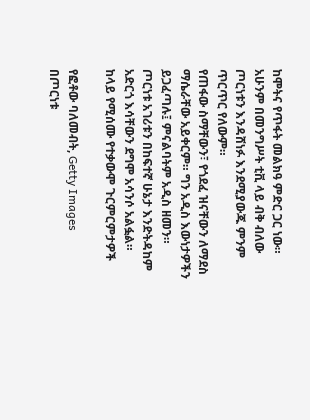ከሞትና የጥፋት መልክዓ ምድር ጋር ነው።
አሁንም በመንግሥት ቲቪ ላይ ብቅ ብለው ጦርነቱን እንዳሸነፉ እንደሚያውጁ ምንም ጥርጥር የለውም።
የጠፋው ስማቸውን፣ የጎደፈ ዝናቸውን ለማደስ ማሴራቸው አይቀርም። ግን አዲስ እውነታዎችን ይጋፈጣሉ፤ ምናልባትም አዲስ ዘመን።
ጦርነቱ አገሪቱን በከፍተኛ ሁኔታ እንድትዳከም አድርጎ እሳቸውን ደግሞ አሳንሶ አልፏል።
ከላይ የሚሰሙ የተቃውሞ ጉርምርምታዎች

የፎቶው ባለመብት, Getty Images
በጦርነቱ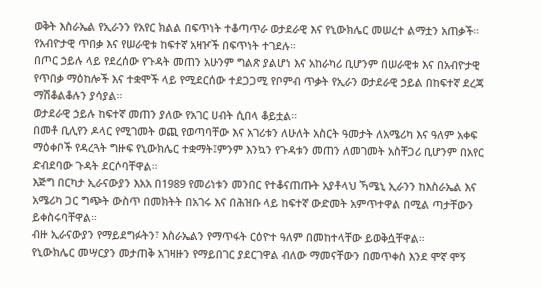ወቅት እስራኤል የኢራንን የአየር ክልል በፍጥነት ተቆጣጥራ ወታደራዊ እና የኒውክሌር መሠረተ ልማቷን አጠቃች።
የአብዮታዊ ጥበቃ እና የሠራዊቱ ከፍተኛ አዛዦች በፍጥነት ተገደሉ።
በጦር ኃይሉ ላይ የደረሰው የጉዳት መጠን አሁንም ግልጽ ያልሆነ እና አከራካሪ ቢሆንም በሠራዊቱ እና በአብዮታዊ የጥበቃ ማዕከሎች እና ተቋሞች ላይ የሚደርሰው ተደጋጋሚ የቦምብ ጥቃት የኢራን ወታደራዊ ኃይል በከፍተኛ ደረጃ ማሽቆልቆሉን ያሳያል።
ወታደራዊ ኃይሉ ከፍተኛ መጠን ያለው የአገር ሀብት ሲበላ ቆይቷል።
በመቶ ቢሊየን ዶላር የሚገመት ወጪ የወጣባቸው እና አገሪቱን ለሁለት አስርት ዓመታት ለአሜሪካ እና ዓለም አቀፍ ማዕቀቦች የዳረጓት ግዙፍ የኒውክሌር ተቋማት፤ምንም እንኳን የጉዳቱን መጠን ለመገመት አስቸጋሪ ቢሆንም በአየር ድብደባው ጉዳት ደርሶባቸዋል።
እጅግ በርካታ ኢራናውያን እአአ በ1989 የመሪነቱን መንበር የተቆናጠጡት አያቶላህ ኻሜኒ ኢራንን ከእስራኤል እና አሜሪካ ጋር ግጭት ውስጥ በመክትት በአገሩ እና በሕዝቡ ላይ ከፍተኛ ውድመት አምጥተዋል በሚል ጣታቸውን ይቀስሩባቸዋል።
ብዙ ኢራናውያን የማይደግፉትን፣ እስራኤልን የማጥፋት ርዕዮተ ዓለም በመከተላቸው ይወቅሷቸዋል።
የኒውክሌር መሣርያን መታጠቅ አገዛዙን የማይበገር ያደርገዋል ብለው ማመናቸውን በመጥቀስ እንደ ሞኛ ሞኝ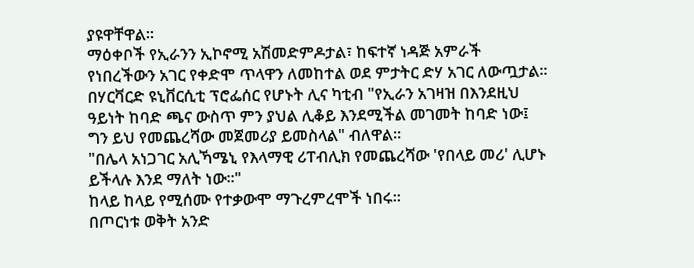ያዩዋቸዋል።
ማዕቀቦች የኢራንን ኢኮኖሚ አሽመድምዶታል፣ ከፍተኛ ነዳጅ አምራች የነበረችውን አገር የቀድሞ ጥላዋን ለመከተል ወደ ምታትር ድሃ አገር ለውጧታል።
በሃርቫርድ ዩኒቨርሲቲ ፕሮፌሰር የሆኑት ሊና ካቲብ "የኢራን አገዛዝ በእንደዚህ ዓይነት ከባድ ጫና ውስጥ ምን ያህል ሊቆይ እንደሚችል መገመት ከባድ ነው፤ ግን ይህ የመጨረሻው መጀመሪያ ይመስላል" ብለዋል።
"በሌላ አነጋገር አሊኻሜኒ የእላማዊ ሪፐብሊክ የመጨረሻው 'የበላይ መሪ' ሊሆኑ ይችላሉ እንደ ማለት ነው።"
ከላይ ከላይ የሚሰሙ የተቃውሞ ማጉረምረሞች ነበሩ።
በጦርነቱ ወቅት አንድ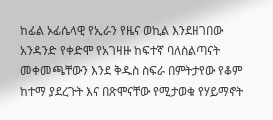ከፊል ኦፊሴላዊ የኢራን የዜና ወኪል እንደዘገበው አንዳንድ የቀድሞ የአገዛዙ ከፍተኛ ባለስልጣናት መቀመጫቸውን እንደ ቅዱስ ስፍራ በምትታየው የቆም ከተማ ያደረጉት እና በጽሞናቸው የሚታወቁ የሃይማኖት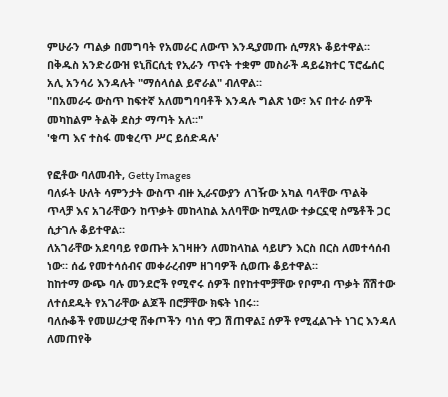ምሁራን ጣልቃ በመግባት የአመራር ለውጥ እንዲያመጡ ሲማጸኑ ቆይተዋል።
በቅዱስ አንድሪውዝ ዩኒቨርሲቲ የኢራን ጥናት ተቋም መስራች ዳይሬክተር ፕሮፌሰር አሊ አንሳሪ እንዳሉት "ማሰላሰል ይኖራል" ብለዋል።
"በአመራሩ ውስጥ ከፍተኛ አለመግባባቶች እንዳሉ ግልጽ ነው፣ እና በተራ ሰዎች መካከልም ትልቅ ደስታ ማጣት አለ።"
'ቁጣ እና ተስፋ መቁረጥ ሥር ይሰድዳሉ'

የፎቶው ባለመብት, Getty Images
ባለፉት ሁለት ሳምንታት ውስጥ ብዙ ኢራናውያን ለገዥው አካል ባላቸው ጥልቅ ጥላቻ እና አገራቸውን ከጥቃት መከላከል አለባቸው ከሚለው ተቃርኗዊ ስሜቶች ጋር ሲታገሉ ቆይተዋል።
ለአገራቸው አደባባይ የወጡት አገዛዙን ለመከላከል ሳይሆን እርስ በርስ ለመተሳሰብ ነው። ሰፊ የመተሳሰብና መቀራረብም ዘገባዎች ሲወጡ ቆይተዋል።
ከከተማ ውጭ ባሉ መንደሮች የሚኖሩ ሰዎች በየከተሞቻቸው የቦምብ ጥቃት ሸሽተው ለተሰደዱት የአገራቸው ልጆች በሮቻቸው ክፍት ነበሩ።
ባለሱቆች የመሠረታዊ ሸቀጦችን ባነሰ ዋጋ ሽጠዋል፤ ሰዎች የሚፈልጉት ነገር እንዳለ ለመጠየቅ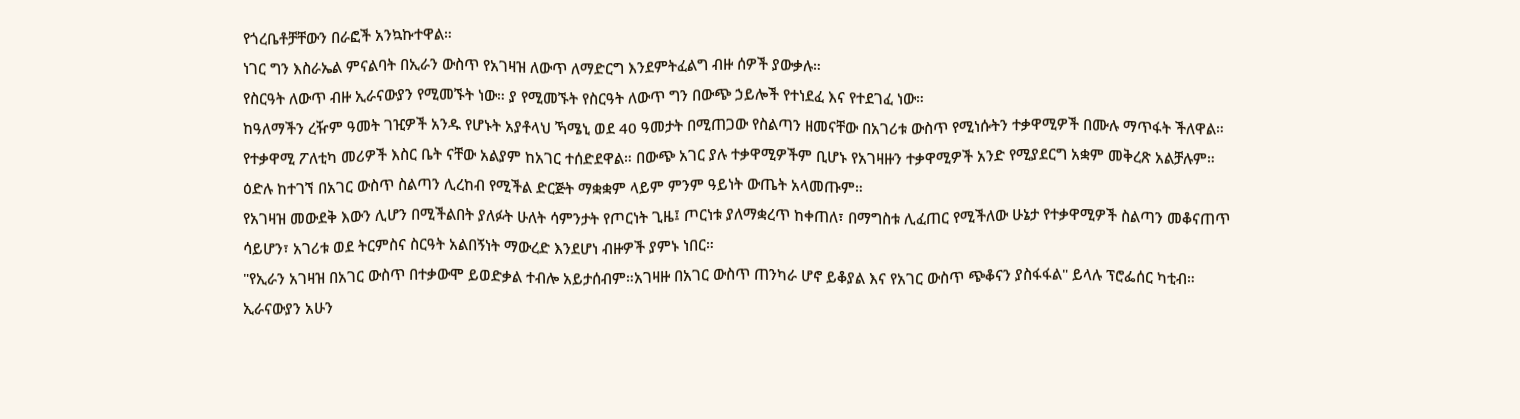የጎረቤቶቻቸውን በራፎች አንኳኩተዋል።
ነገር ግን እስራኤል ምናልባት በኢራን ውስጥ የአገዛዝ ለውጥ ለማድርግ እንደምትፈልግ ብዙ ሰዎች ያውቃሉ።
የስርዓት ለውጥ ብዙ ኢራናውያን የሚመኙት ነው። ያ የሚመኙት የስርዓት ለውጥ ግን በውጭ ኃይሎች የተነደፈ እና የተደገፈ ነው።
ከዓለማችን ረዥም ዓመት ገዢዎች አንዱ የሆኑት አያቶላህ ኻሜኒ ወደ 40 ዓመታት በሚጠጋው የስልጣን ዘመናቸው በአገሪቱ ውስጥ የሚነሱትን ተቃዋሚዎች በሙሉ ማጥፋት ችለዋል።
የተቃዋሚ ፖለቲካ መሪዎች እስር ቤት ናቸው አልያም ከአገር ተሰድደዋል። በውጭ አገር ያሉ ተቃዋሚዎችም ቢሆኑ የአገዛዙን ተቃዋሚዎች አንድ የሚያደርግ አቋም መቅረጽ አልቻሉም።
ዕድሉ ከተገኘ በአገር ውስጥ ስልጣን ሊረከብ የሚችል ድርጅት ማቋቋም ላይም ምንም ዓይነት ውጤት አላመጡም።
የአገዛዝ መውደቅ እውን ሊሆን በሚችልበት ያለፉት ሁለት ሳምንታት የጦርነት ጊዜ፤ ጦርነቱ ያለማቋረጥ ከቀጠለ፣ በማግስቱ ሊፈጠር የሚችለው ሁኔታ የተቃዋሚዎች ስልጣን መቆናጠጥ ሳይሆን፣ አገሪቱ ወደ ትርምስና ስርዓት አልበኝነት ማውረድ እንደሆነ ብዙዎች ያምኑ ነበር።
"የኢራን አገዛዝ በአገር ውስጥ በተቃውሞ ይወድቃል ተብሎ አይታሰብም።አገዛዙ በአገር ውስጥ ጠንካራ ሆኖ ይቆያል እና የአገር ውስጥ ጭቆናን ያስፋፋል" ይላሉ ፕሮፌሰር ካቲብ።
ኢራናውያን አሁን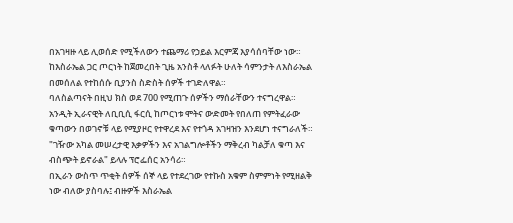በአገዛዙ ላይ ሊወሰድ የሚችለውን ተጨማሪ የኃይል እርምጃ እያሳሰባቸው ነው።
ከእስራኤል ጋር ጦርነት ከጀመረበት ጊዜ አንስቶ ላለፉት ሁለት ሳምንታት ለእስራኤል በመሰለል የተከሰሱ ቢያንስ ስድስት ሰዎች ተገድለዋል።
ባለስልጣናት በዚህ ክስ ወደ 700 የሚጠጉ ሰዎችን ማሰራቸውን ተናግረዋል።
አንዲት ኢራናዊት ለቢቢሲ ፋርሲ ከጦርነቱ ሞትና ውድመት የበለጠ የምትፈራው ቁጣውን በወገኖቹ ላይ የሚያዞር የተዋረደ እና የተጎዳ አገዛዝን እንደሆነ ተናግራለች።
"ገዥው አካል መሠረታዊ እቃዎችን እና አገልግሎቶችን ማቅረብ ካልቻለ ቁጣ እና ብስጭት ይኖራል" ይላሉ ፕሮፌሰር አንሳሪ።
በኢራን ውስጥ ጥቂት ሰዎች ሰኞ ላይ የተደረገው የተኩስ አቁም ስምምነት የሚዘልቅ ነው ብለው ያስባሉ፤ ብዙዎች እስራኤል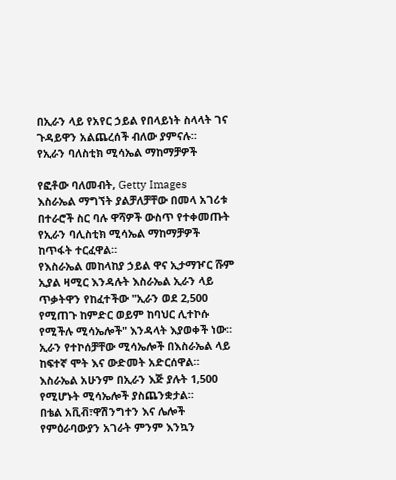በኢራን ላይ የአየር ኃይል የበላይነት ስላላት ገና ጉዳይዋን አልጨረሰች ብለው ያምናሉ።
የኢራን ባለስቲክ ሚሳኤል ማከማቻዎች

የፎቶው ባለመብት, Getty Images
እስራኤል ማግኘት ያልቻለቻቸው በመላ አገሪቱ በተራሮች ስር ባሉ ዋሻዎች ውስጥ የተቀመጡት የኢራን ባሊስቲክ ሚሳኤል ማከማቻዎች ከጥፋት ተርፈዋል።
የእስራኤል መከላከያ ኃይል ዋና ኢታማዦር ሹም ኢያል ዛሚር እንዳሉት እስራኤል ኢራን ላይ ጥቃትዋን የከፈተችው "ኢራን ወደ 2,500 የሚጠጉ ከምድር ወይም ከባህር ሊተኮሱ የሚችሉ ሚሳኤሎች" እንዳላት እያወቀች ነው።
ኢራን የተኮሰቻቸው ሚሳኤሎች በእስራኤል ላይ ከፍተኛ ሞት እና ውድመት አድርሰዋል።
እስራኤል አሁንም በኢራን እጅ ያሉት 1,500 የሚሆኑት ሚሳኤሎች ያስጨንቋታል።
በቴል አቪቭ፣ዋሽንግተን እና ሌሎች የምዕራባውያን አገራት ምንም እንኳን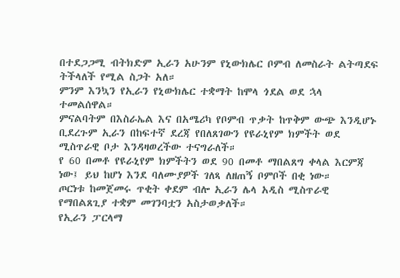በተደጋጋሚ ብትክድም ኢራን አሁንም የኒውክሌር ቦምብ ለመስራት ልትጣደፍ ትችላለች የሚል ስጋት አለ።
ምንም እንኳን የኢራን የኒውክሌር ተቋማት ከሞላ ጎደል ወደ ኋላ ተመልሰዋል።
ምናልባትም በእስራኤል እና በአሜሪካ የቦምብ ጥቃት ከጥቅም ውጭ እንዲሆኑ ቢደረጉም ኢራን በከፍተኛ ደረጃ የበለጸገውን የዩራኒየም ክምችት ወደ ሚስጥራዊ ቦታ እንዳዛወረችው ተናግራለች።
የ 60 በመቶ የዩራኒየም ክምችትን ወደ 90 በመቶ ማበልጸግ ቀላል እርምጃ ነው፤ ይህ ከሆነ እንደ ባለሙያዎች ገለጻ ለዘጠኝ ቦምቦች በቂ ነው።
ጦርነቱ ከመጀመሩ ጥቂት ቀደም ብሎ ኢራን ሌላ አዲስ ሚስጥራዊ የማበልጸጊያ ተቋም መገንባቷን አስታወቃለች።
የኢራን ፓርላማ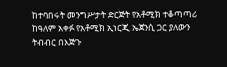ከተባበሩት መንግሥታት ድርጅት የአቶሚክ ተቆጣጣሪ ከዓለም አቀፉ የአቶሚክ ኢነርጂ ኤጀንሲ ጋር ያለውን ትብብር በእጅጉ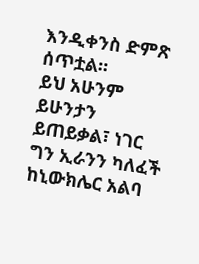እንዲቀንስ ድምጽ ሰጥቷል።
ይህ አሁንም ይሁንታን ይጠይቃል፣ ነገር ግን ኢራንን ካለፈች ከኒውክሌር አልባ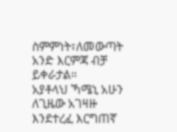ስምምነት፣ለመውጣት አንድ እርምጃ ብቻ ይቀራታል።
አያቶላህ ኻሜኒ አሁን ለጊዜው አገዛዙ እንደተረፈ እርግጠኛ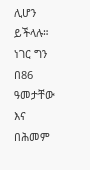ሊሆን ይችላሉ።
ነገር ግን በ86 ዓመታቸው እና በሕመም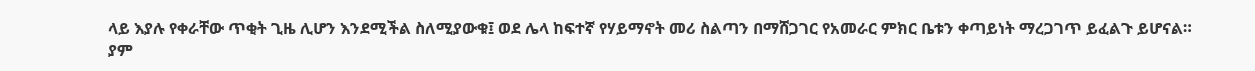ላይ እያሉ የቀራቸው ጥቂት ጊዜ ሊሆን እንደሚችል ስለሚያውቁ፤ ወደ ሌላ ከፍተኛ የሃይማኖት መሪ ስልጣን በማሸጋገር የአመራር ምክር ቤቱን ቀጣይነት ማረጋገጥ ይፈልጉ ይሆናል።
ያም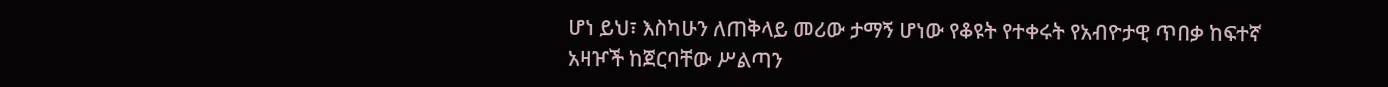ሆነ ይህ፣ እስካሁን ለጠቅላይ መሪው ታማኝ ሆነው የቆዩት የተቀሩት የአብዮታዊ ጥበቃ ከፍተኛ አዛዦች ከጀርባቸው ሥልጣን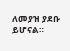ለመያዝ ያደቡ ይሆናል።